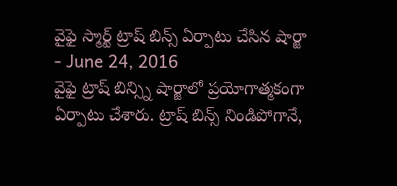వైఫై స్మార్ట్ ట్రాష్ బిన్స్ ఏర్పాటు చేసిన షార్జా
- June 24, 2016
వైఫై ట్రాష్ బిన్స్ని షార్జాలో ప్రయోగాత్మకంగా ఏర్పాటు చేశారు. ట్రాష్ బిన్స్ నిండిపోగానే,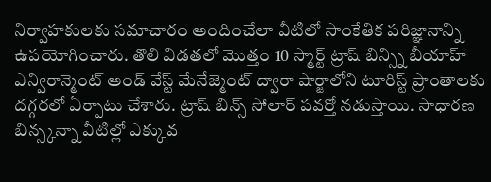నిర్వాహకులకు సమాచారం అందించేలా వీటిలో సాంకేతిక పరిజ్ఞానాన్ని ఉపయోగించారు. తొలి విడతలో మొత్తం 10 స్మార్ట్ ట్రాష్ బిన్స్ని బీయాహ్ ఎన్విరాన్మెంట్ అండ్ వేస్ట్ మేనేజ్మెంట్ ద్వారా షార్జాలోని టూరిస్ట్ ప్రాంతాలకు దగ్గరలో ఏర్పాటు చేశారు. ట్రాష్ బిన్స్ సోలార్ పవర్తో నడుస్తాయి. సాధారణ బిన్స్కన్నా వీటిల్లో ఎక్కువ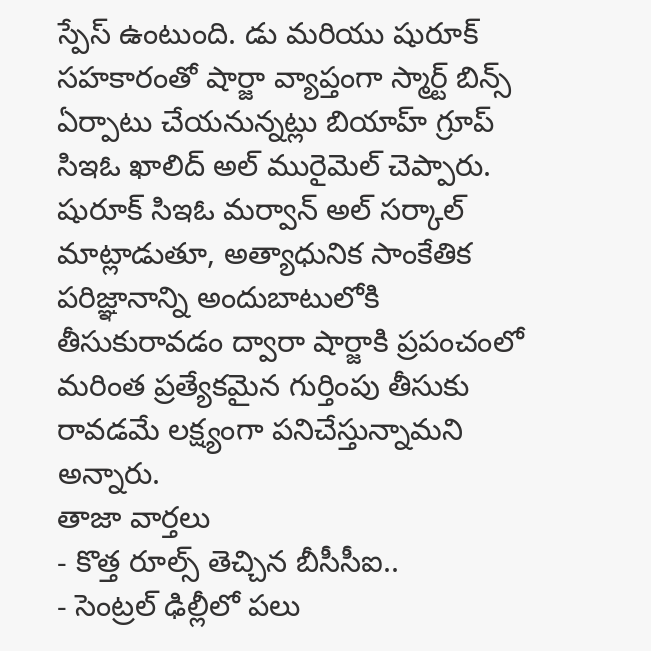స్పేస్ ఉంటుంది. డు మరియు షురూక్ సహకారంతో షార్జా వ్యాప్తంగా స్మార్ట్ బిన్స్ ఏర్పాటు చేయనున్నట్లు బియాహ్ గ్రూప్ సిఇఓ ఖాలిద్ అల్ మురైమెల్ చెప్పారు. షురూక్ సిఇఓ మర్వాన్ అల్ సర్కాల్ మాట్లాడుతూ, అత్యాధునిక సాంకేతిక పరిజ్ఞానాన్ని అందుబాటులోకి తీసుకురావడం ద్వారా షార్జాకి ప్రపంచంలో మరింత ప్రత్యేకమైన గుర్తింపు తీసుకు రావడమే లక్ష్యంగా పనిచేస్తున్నామని అన్నారు.
తాజా వార్తలు
- కొత్త రూల్స్ తెచ్చిన బీసీసీఐ..
- సెంట్రల్ ఢిల్లీలో పలు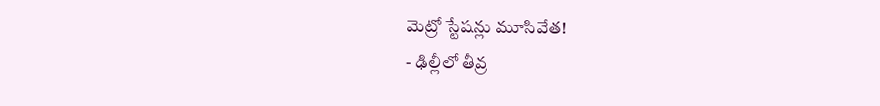మెట్రో స్టేషన్లు మూసివేత!
- ఢిల్లీలో తీవ్ర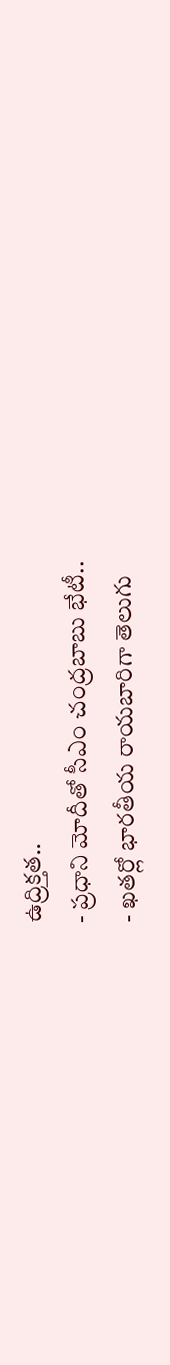ఉద్రిక్తత..
- ప్రధాని మోదీతో సీఎం చంద్రబాబు భేటీ..
- ఖతర్లో భారతీయ రాయబారిగా తెలుగు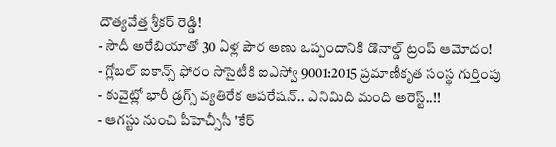దౌత్యవేత్త శ్రీకర్ రెడ్డి!
- సౌదీ అరేబియాతో 30 ఏళ్ల పౌర అణు ఒప్పందానికి డొనాల్డ్ ట్రంప్ ఆమోదం!
- గ్లోబల్ ఐకాన్స్ ఫోరం సొసైటీకి ఐఎస్వో 9001:2015 ప్రమాణీకృత సంస్థ గుర్తింపు
- కువైట్లో భారీ డ్రగ్స్ వ్యతిరేక ఆపరేషన్.. ఎనిమిది మంది అరెస్ట్..!!
- ఆగస్టు నుంచి పీహెచ్సీసీ 'కేర్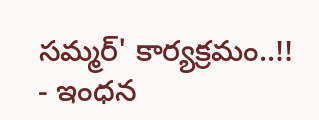సమ్మర్' కార్యక్రమం..!!
- ఇంధన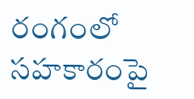రంగంలో సహకారంపై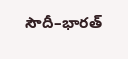సౌదీ–భారత్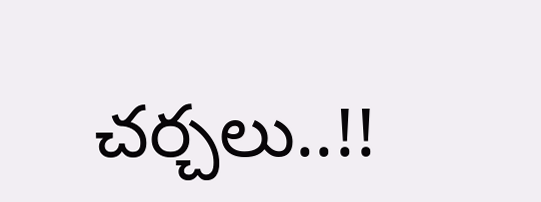చర్చలు..!!